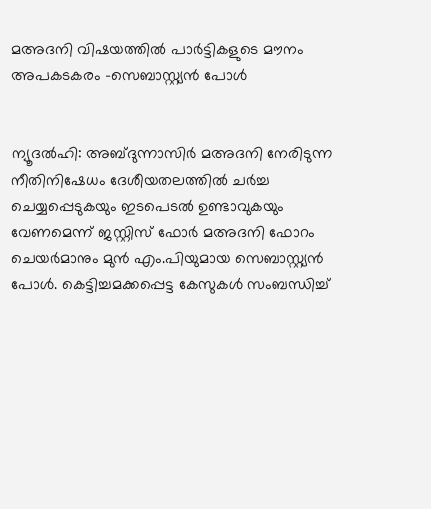മഅദനി വിഷയത്തില്‍ പാര്‍ട്ടികളുടെ മൗനം അപകടകരം -സെബാസ്റ്റ്യന്‍ പോള്‍


ന്യൂദല്‍ഹി: അബ്ദുന്നാസിര്‍ മഅദനി നേരിടുന്ന നീതിനിഷേധം ദേശീയതലത്തില്‍ ചര്‍ച്ച ചെയ്യപ്പെടുകയും ഇടപെടല്‍ ഉണ്ടാവുകയും വേണമെന്ന് ജസ്റ്റിസ് ഫോര്‍ മഅദനി ഫോറം ചെയര്‍മാനും മുന്‍ എം.പിയുമായ സെബാസ്റ്റ്യന്‍ പോള്‍. കെട്ടിച്ചമക്കപ്പെട്ട കേസുകള്‍ സംബന്ധിച്ച്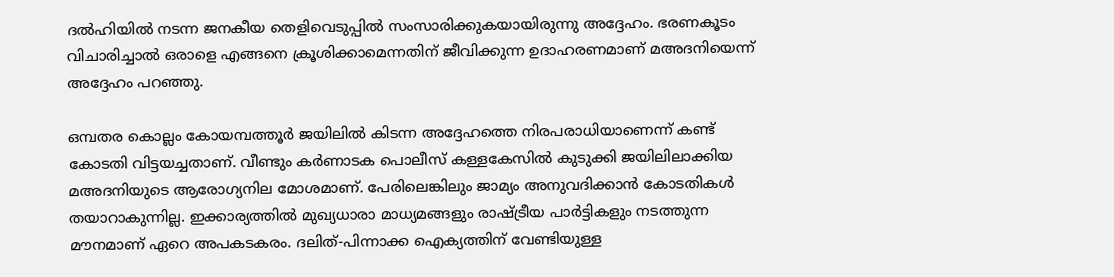ദല്‍ഹിയില്‍ നടന്ന ജനകീയ തെളിവെടുപ്പില്‍ സംസാരിക്കുകയായിരുന്നു അദ്ദേഹം. ഭരണകൂടം വിചാരിച്ചാല്‍ ഒരാളെ എങ്ങനെ ക്രൂശിക്കാമെന്നതിന് ജീവിക്കുന്ന ഉദാഹരണമാണ് മഅദനിയെന്ന് അദ്ദേഹം പറഞ്ഞു.

ഒമ്പതര കൊല്ലം കോയമ്പത്തൂര്‍ ജയിലില്‍ കിടന്ന അദ്ദേഹത്തെ നിരപരാധിയാണെന്ന് കണ്ട് കോടതി വിട്ടയച്ചതാണ്. വീണ്ടും കര്‍ണാടക പൊലീസ് കള്ളകേസില്‍ കുടുക്കി ജയിലിലാക്കിയ മഅദനിയുടെ ആരോഗ്യനില മോശമാണ്. പേരിലെങ്കിലും ജാമ്യം അനുവദിക്കാന്‍ കോടതികള്‍ തയാറാകുന്നില്ല. ഇക്കാര്യത്തില്‍ മുഖ്യധാരാ മാധ്യമങ്ങളും രാഷ്ട്രീയ പാര്‍ട്ടികളും നടത്തുന്ന മൗനമാണ് ഏറെ അപകടകരം. ദലിത്-പിന്നാക്ക ഐക്യത്തിന് വേണ്ടിയുള്ള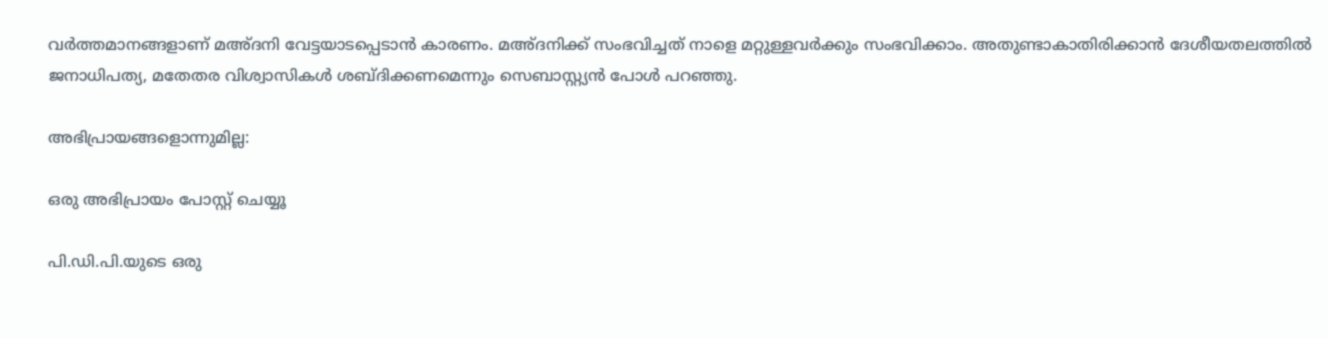വര്‍ത്തമാനങ്ങളാണ് മഅ്ദനി വേട്ടയാടപ്പെടാന്‍ കാരണം. മഅ്ദനിക്ക് സംഭവിച്ചത് നാളെ മറ്റുള്ളവര്‍ക്കും സംഭവിക്കാം. അതുണ്ടാകാതിരിക്കാന്‍ ദേശീയതലത്തില്‍ ജനാധിപത്യ, മതേതര വിശ്വാസികള്‍ ശബ്ദിക്കണമെന്നും സെബാസ്റ്റ്യന്‍ പോള്‍ പറഞ്ഞു.

അഭിപ്രായങ്ങളൊന്നുമില്ല:

ഒരു അഭിപ്രായം പോസ്റ്റ് ചെയ്യൂ

പി.ഡി.പി.യുടെ ഒരു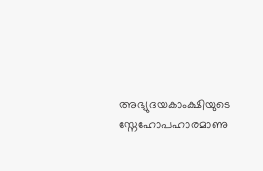അഭ്യുദയകാംക്ഷിയുടെ സ്നേഹോപഹാരമാണു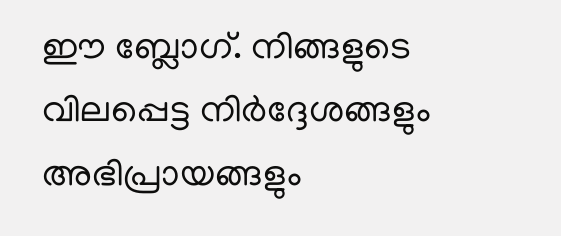ഈ ബ്ലോഗ്. നിങ്ങളുടെ വിലപ്പെട്ട നിര്‍ദ്ദേശങ്ങളും അഭിപ്രായങ്ങളും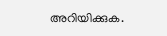അറിയിക്കുക.